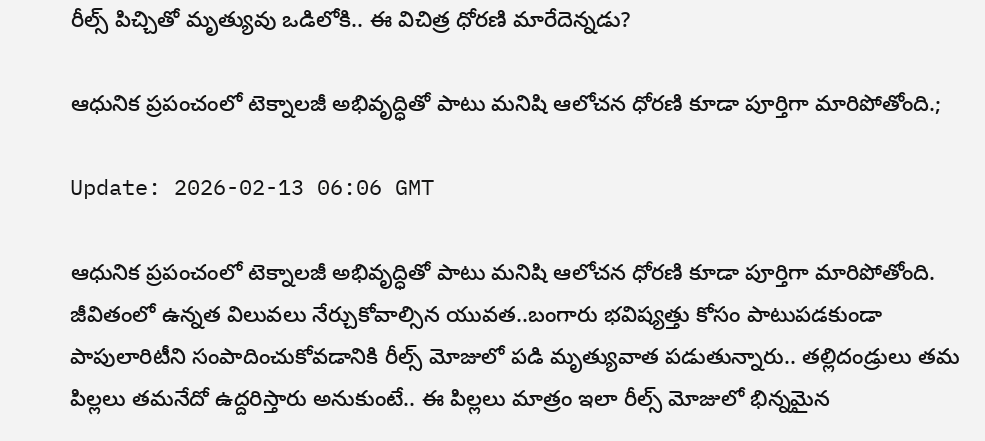రీల్స్ పిచ్చితో మృత్యువు ఒడిలోకి.. ఈ విచిత్ర ధోరణి మారేదెన్నడు?

ఆధునిక ప్రపంచంలో టెక్నాలజీ అభివృద్ధితో పాటు మనిషి ఆలోచన ధోరణి కూడా పూర్తిగా మారిపోతోంది.;

Update: 2026-02-13 06:06 GMT

ఆధునిక ప్రపంచంలో టెక్నాలజీ అభివృద్ధితో పాటు మనిషి ఆలోచన ధోరణి కూడా పూర్తిగా మారిపోతోంది. జీవితంలో ఉన్నత విలువలు నేర్చుకోవాల్సిన యువత..బంగారు భవిష్యత్తు కోసం పాటుపడకుండా పాపులారిటీని సంపాదించుకోవడానికి రీల్స్ మోజులో పడి మృత్యువాత పడుతున్నారు.. తల్లిదండ్రులు తమ పిల్లలు తమనేదో ఉద్దరిస్తారు అనుకుంటే.. ఈ పిల్లలు మాత్రం ఇలా రీల్స్ మోజులో భిన్నమైన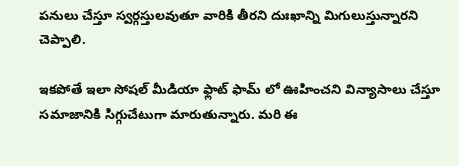పనులు చేస్తూ స్వర్గస్తులవుతూ వారికి తీరని దుఃఖాన్ని మిగులుస్తున్నారని చెప్పాలి.

ఇకపోతే ఇలా సోషల్ మీడియా ఫ్లాట్ ఫామ్ లో ఊహించని విన్యాసాలు చేస్తూ సమాజానికి సిగ్గుచేటుగా మారుతున్నారు. మరి ఈ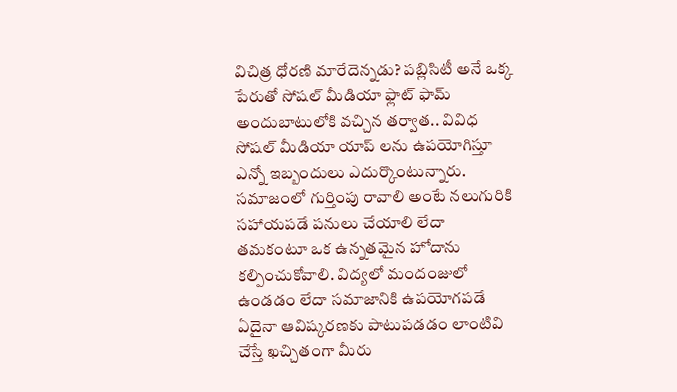విచిత్ర ధోరణి మారేదెన్నడు? పబ్లిసిటీ అనే ఒక్క పేరుతో సోషల్ మీడియా ఫ్లాట్ ఫామ్ అందుబాటులోకి వచ్చిన తర్వాత.. వివిధ సోషల్ మీడియా యాప్ లను ఉపయోగిస్తూ ఎన్నో ఇబ్బందులు ఎదుర్కొంటున్నారు. సమాజంలో గుర్తింపు రావాలి అంటే నలుగురికి సహాయపడే పనులు చేయాలి లేదా తమకంటూ ఒక ఉన్నతమైన హోదాను కల్పించుకోవాలి. విద్యలో మందంజులో ఉండడం లేదా సమాజానికి ఉపయోగపడే ఏదైనా ఆవిష్కరణకు పాటుపడడం లాంటివి చేస్తే ఖచ్చితంగా మీరు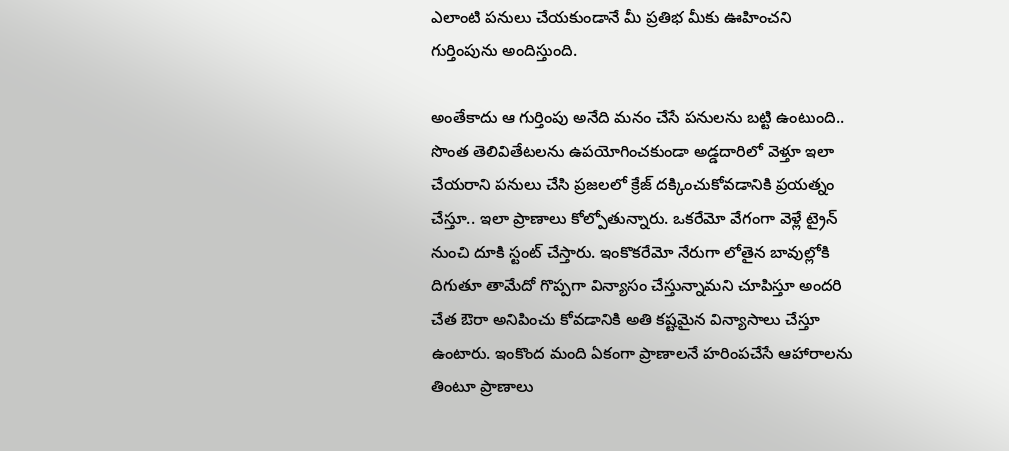ఎలాంటి పనులు చేయకుండానే మీ ప్రతిభ మీకు ఊహించని గుర్తింపును అందిస్తుంది.

అంతేకాదు ఆ గుర్తింపు అనేది మనం చేసే పనులను బట్టి ఉంటుంది.. సొంత తెలివితేటలను ఉపయోగించకుండా అడ్డదారిలో వెళ్తూ ఇలా చేయరాని పనులు చేసి ప్రజలలో క్రేజ్ దక్కించుకోవడానికి ప్రయత్నం చేస్తూ.. ఇలా ప్రాణాలు కోల్పోతున్నారు. ఒకరేమో వేగంగా వెళ్లే ట్రైన్ నుంచి దూకి స్టంట్ చేస్తారు. ఇంకొకరేమో నేరుగా లోతైన బావుల్లోకి దిగుతూ తామేదో గొప్పగా విన్యాసం చేస్తున్నామని చూపిస్తూ అందరి చేత ఔరా అనిపించు కోవడానికి అతి కష్టమైన విన్యాసాలు చేస్తూ ఉంటారు. ఇంకొంద మంది ఏకంగా ప్రాణాలనే హరింపచేసే ఆహారాలను తింటూ ప్రాణాలు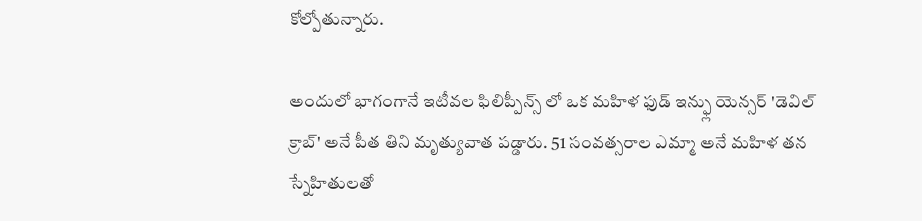కోల్పోతున్నారు.

అందులో భాగంగానే ఇటీవల ఫిలిప్పీన్స్ లో ఒక మహిళ ఫుడ్ ఇన్ఫ్లు యెన్సర్ 'డెవిల్ క్రాబ్' అనే పీత తిని మృత్యువాత పడ్డారు. 51 సంవత్సరాల ఎమ్మా అనే మహిళ తన స్నేహితులతో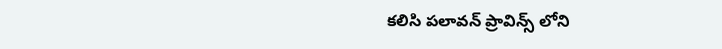కలిసి పలావన్ ప్రావిన్స్ లోని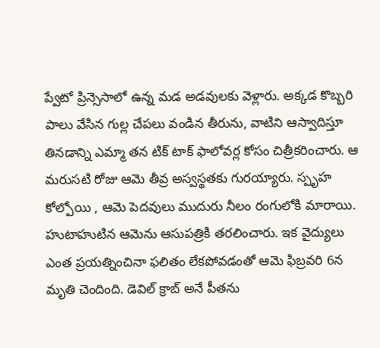ప్వేటో ప్రిన్సెసాలో ఉన్న మడ అడవులకు వెళ్లారు. అక్కడ కొబ్బరి పాలు వేసిన గుల్ల చేపలు వండిన తీరును, వాటిని ఆస్వాదిస్తూ తినడాన్ని ఎమ్మా తన టిక్ టాక్ ఫాలోవర్ల కోసం చిత్రీకరించారు. ఆ మరుసటి రోజు ఆమె తీవ్ర అస్వస్థతకు గురయ్యారు. స్పృహ కోల్పోయి , ఆమె పెదవులు ముదురు నీలం రంగులోకి మారాయి. హుటాహుటిన ఆమెను ఆసుపత్రికి తరలించారు. ఇక వైద్యులు ఎంత ప్రయత్నించినా ఫలితం లేకపోవడంతో ఆమె ఫిబ్రవరి 6న మృతి చెందింది. డెవిల్ క్రాబ్ అనే పీతను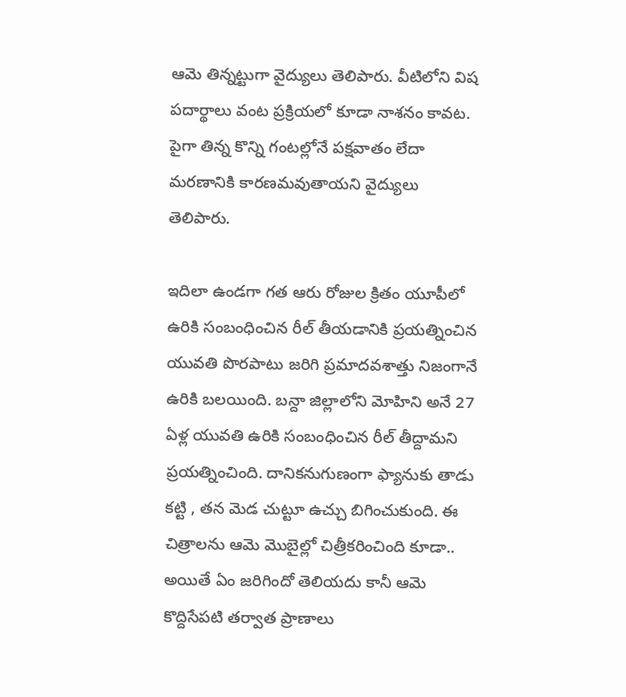ఆమె తిన్నట్టుగా వైద్యులు తెలిపారు. వీటిలోని విష పదార్థాలు వంట ప్రక్రియలో కూడా నాశనం కావట. పైగా తిన్న కొన్ని గంటల్లోనే పక్షవాతం లేదా మరణానికి కారణమవుతాయని వైద్యులు తెలిపారు.

ఇదిలా ఉండగా గత ఆరు రోజుల క్రితం యూపీలో ఉరికి సంబంధించిన రీల్ తీయడానికి ప్రయత్నించిన యువతి పొరపాటు జరిగి ప్రమాదవశాత్తు నిజంగానే ఉరికి బలయింది. బన్దా జిల్లాలోని మోహిని అనే 27 ఏళ్ల యువతి ఉరికి సంబంధించిన రీల్ తీద్దామని ప్రయత్నించింది. దానికనుగుణంగా ఫ్యానుకు తాడు కట్టి , తన మెడ చుట్టూ ఉచ్చు బిగించుకుంది. ఈ చిత్రాలను ఆమె మొబైల్లో చిత్రీకరించింది కూడా.. అయితే ఏం జరిగిందో తెలియదు కానీ ఆమె కొద్దిసేపటి తర్వాత ప్రాణాలు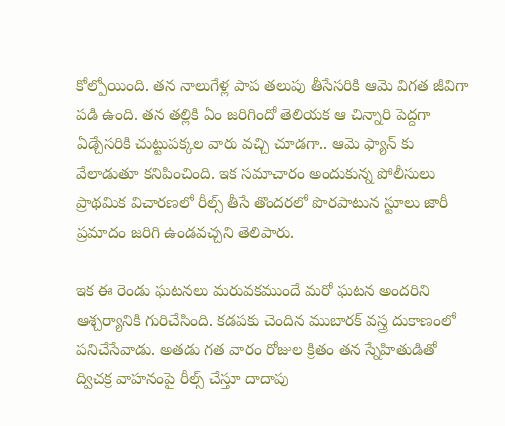కోల్పోయింది. తన నాలుగేళ్ల పాప తలుపు తీసేసరికి ఆమె విగత జీవిగా పడి ఉంది. తన తల్లికి ఏం జరిగిందో తెలియక ఆ చిన్నారి పెద్దగా ఏడ్చేసరికి చుట్టుపక్కల వారు వచ్చి చూడగా.. ఆమె ఫ్యాన్ కు వేలాడుతూ కనిపించింది. ఇక సమాచారం అందుకున్న పోలీసులు ప్రాథమిక విచారణలో రీల్స్ తీసే తొందరలో పొరపాటున స్టూలు జారీ ప్రమాదం జరిగి ఉండవచ్చని తెలిపారు.

ఇక ఈ రెండు ఘటనలు మరువకముందే మరో ఘటన అందరిని ఆశ్చర్యానికి గురిచేసింది. కడపకు చెందిన ముబారక్ వస్త్ర దుకాణంలో పనిచేసేవాడు. అతడు గత వారం రోజుల క్రితం తన స్నేహితుడితో ద్విచక్ర వాహనంపై రీల్స్ చేస్తూ దాదాపు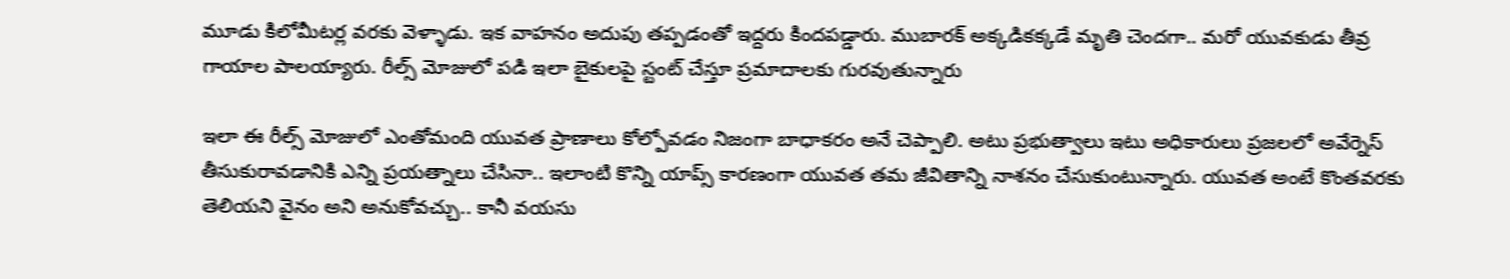మూడు కిలోమీటర్ల వరకు వెళ్ళాడు. ఇక వాహనం అదుపు తప్పడంతో ఇద్దరు కిందపడ్డారు. ముబారక్ అక్కడికక్కడే మృతి చెందగా.. మరో యువకుడు తీవ్ర గాయాల పాలయ్యారు. రీల్స్ మోజులో పడి ఇలా బైకులపై స్టంట్ చేస్తూ ప్రమాదాలకు గురవుతున్నారు

ఇలా ఈ రీల్స్ మోజులో ఎంతోమంది యువత ప్రాణాలు కోల్పోవడం నిజంగా బాధాకరం అనే చెప్పాలి. అటు ప్రభుత్వాలు ఇటు అధికారులు ప్రజలలో అవేర్నెస్ తీసుకురావడానికి ఎన్ని ప్రయత్నాలు చేసినా.. ఇలాంటి కొన్ని యాప్స్ కారణంగా యువత తమ జీవితాన్ని నాశనం చేసుకుంటున్నారు. యువత అంటే కొంతవరకు తెలియని వైనం అని అనుకోవచ్చు.. కానీ వయసు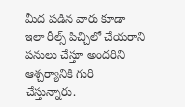మీద పడిన వారు కూడా ఇలా రీల్స్ పిచ్చిలో చేయరాని పనులు చేస్తూ అందరిని ఆశ్చర్యానికి గురి చేస్తున్నారు.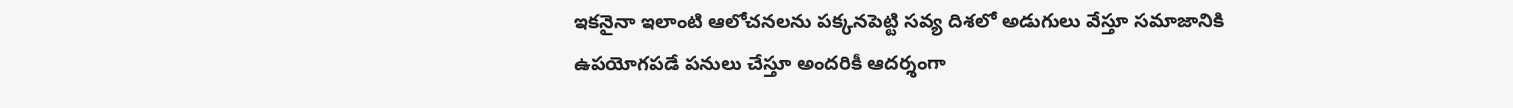ఇకనైనా ఇలాంటి ఆలోచనలను పక్కనపెట్టి సవ్య దిశలో అడుగులు వేస్తూ సమాజానికి ఉపయోగపడే పనులు చేస్తూ అందరికీ ఆదర్శంగా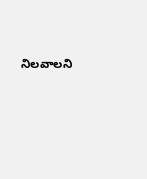నిలవాలని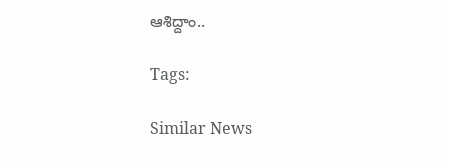ఆశిద్దాం..

Tags:

Similar News